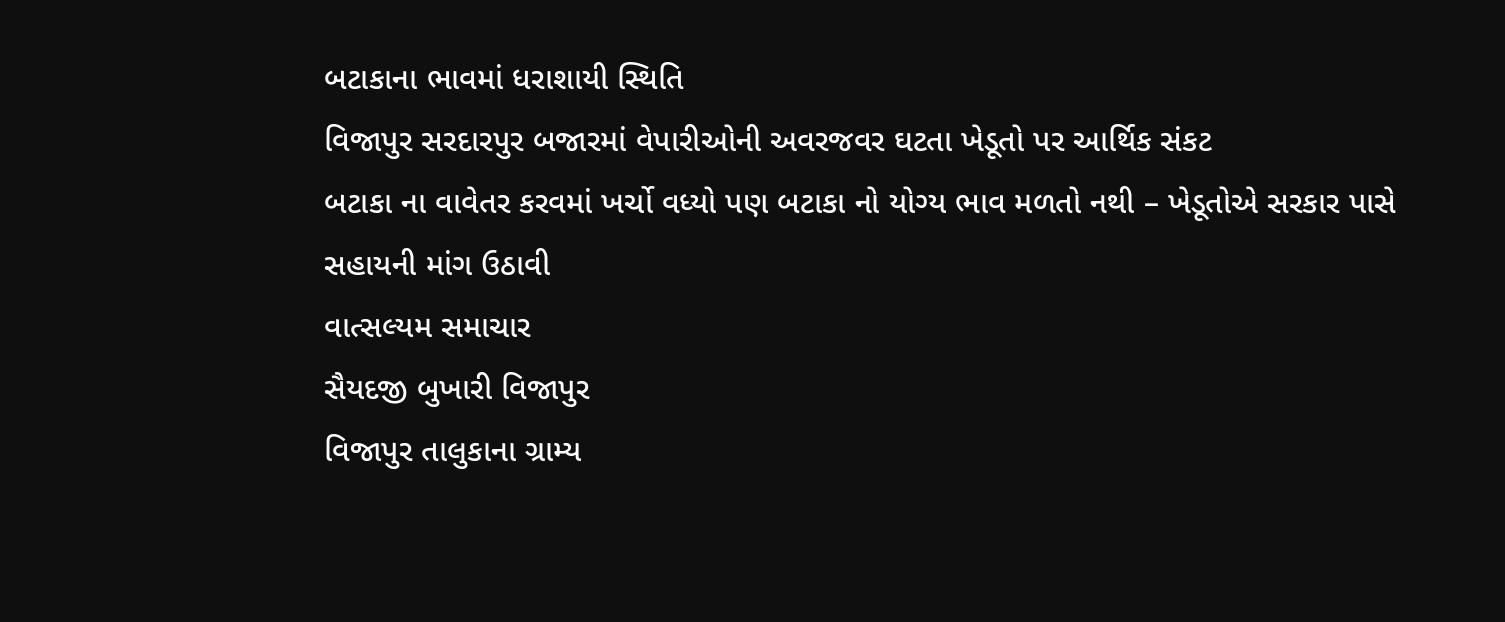બટાકાના ભાવમાં ધરાશાયી સ્થિતિ
વિજાપુર સરદારપુર બજારમાં વેપારીઓની અવરજવર ઘટતા ખેડૂતો પર આર્થિક સંકટ
બટાકા ના વાવેતર કરવમાં ખર્ચો વધ્યો પણ બટાકા નો યોગ્ય ભાવ મળતો નથી – ખેડૂતોએ સરકાર પાસે સહાયની માંગ ઉઠાવી
વાત્સલ્યમ સમાચાર
સૈયદજી બુખારી વિજાપુર
વિજાપુર તાલુકાના ગ્રામ્ય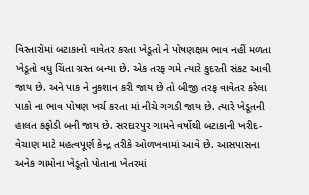વિસ્તારોમાં બટાકાનો વાવેતર કરતા ખેડૂતો ને પોષણક્ષમ ભાવ નહીં મળતા ખેડૂતો વધુ ચિંતા ગ્રસ્ત બન્યા છે. એક તરફ ગમે ત્યારે કુદરતી સંકટ આવી જાય છે. અને પાક ને નુકશાન કરી જાય છે તો બીજી તરફ વાવેતર કરેલા પાકો ના ભાવ પોષણ ખર્ચ કરતા માં નીચે ગગડી જાય છે. ત્યારે ખેડૂતની હાલત કફોડી બની જાય છે. સરદારપુર ગામને વર્ષોથી બટાકાની ખરીદ-વેચાણ માટે મહત્વપૂર્ણ કેન્દ્ર તરીકે ઓળખવામાં આવે છે. આસપાસના અનેક ગામોના ખેડૂતો પોતાના ખેતરમાં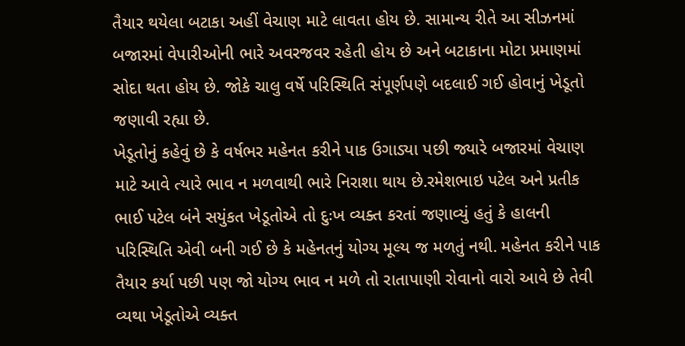તૈયાર થયેલા બટાકા અહીં વેચાણ માટે લાવતા હોય છે. સામાન્ય રીતે આ સીઝનમાં બજારમાં વેપારીઓની ભારે અવરજવર રહેતી હોય છે અને બટાકાના મોટા પ્રમાણમાં સોદા થતા હોય છે. જોકે ચાલુ વર્ષે પરિસ્થિતિ સંપૂર્ણપણે બદલાઈ ગઈ હોવાનું ખેડૂતો જણાવી રહ્યા છે.
ખેડૂતોનું કહેવું છે કે વર્ષભર મહેનત કરીને પાક ઉગાડ્યા પછી જ્યારે બજારમાં વેચાણ માટે આવે ત્યારે ભાવ ન મળવાથી ભારે નિરાશા થાય છે.રમેશભાઇ પટેલ અને પ્રતીક ભાઈ પટેલ બંને સયુંકત ખેડૂતોએ તો દુઃખ વ્યક્ત કરતાં જણાવ્યું હતું કે હાલની પરિસ્થિતિ એવી બની ગઈ છે કે મહેનતનું યોગ્ય મૂલ્ય જ મળતું નથી. મહેનત કરીને પાક તૈયાર કર્યા પછી પણ જો યોગ્ય ભાવ ન મળે તો રાતાપાણી રોવાનો વારો આવે છે તેવી વ્યથા ખેડૂતોએ વ્યક્ત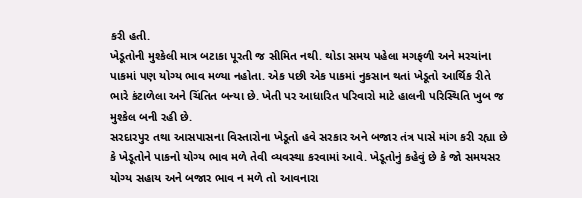કરી હતી.
ખેડૂતોની મુશ્કેલી માત્ર બટાકા પૂરતી જ સીમિત નથી. થોડા સમય પહેલા મગફળી અને મરચાંના પાકમાં પણ યોગ્ય ભાવ મળ્યા નહોતા. એક પછી એક પાકમાં નુકસાન થતાં ખેડૂતો આર્થિક રીતે ભારે કંટાળેલા અને ચિંતિત બન્યા છે. ખેતી પર આધારિત પરિવારો માટે હાલની પરિસ્થિતિ ખુબ જ મુશ્કેલ બની રહી છે.
સરદારપુર તથા આસપાસના વિસ્તારોના ખેડૂતો હવે સરકાર અને બજાર તંત્ર પાસે માંગ કરી રહ્યા છે કે ખેડૂતોને પાકનો યોગ્ય ભાવ મળે તેવી વ્યવસ્થા કરવામાં આવે. ખેડૂતોનું કહેવું છે કે જો સમયસર યોગ્ય સહાય અને બજાર ભાવ ન મળે તો આવનારા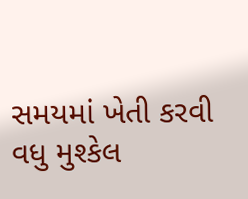સમયમાં ખેતી કરવી વધુ મુશ્કેલ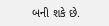બની શકે છે.